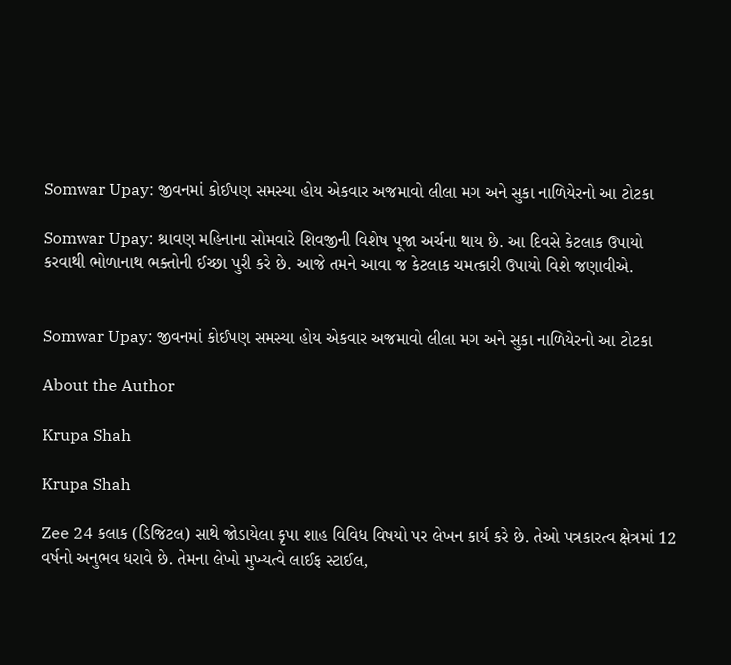Somwar Upay: જીવનમાં કોઈપણ સમસ્યા હોય એકવાર અજમાવો લીલા મગ અને સુકા નાળિયેરનો આ ટોટકા

Somwar Upay: શ્રાવણ મહિનાના સોમવારે શિવજીની વિશેષ પૂજા અર્ચના થાય છે. આ દિવસે કેટલાક ઉપાયો કરવાથી ભોળાનાથ ભક્તોની ઈચ્છા પુરી કરે છે. આજે તમને આવા જ કેટલાક ચમત્કારી ઉપાયો વિશે જણાવીએ.


Somwar Upay: જીવનમાં કોઈપણ સમસ્યા હોય એકવાર અજમાવો લીલા મગ અને સુકા નાળિયેરનો આ ટોટકા

About the Author

Krupa Shah

Krupa Shah

Zee 24 કલાક (ડિજિટલ) સાથે જોડાયેલા કૃપા શાહ વિવિધ વિષયો પર લેખન કાર્ય કરે છે. તેઓ પત્રકારત્વ ક્ષેત્રમાં 12 વર્ષનો અનુભવ ધરાવે છે. તેમના લેખો મુખ્યત્વે લાઈફ સ્ટાઈલ,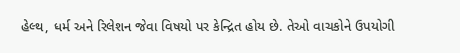હેલ્થ, ધર્મ અને રિલેશન જેવા વિષયો પર કેન્દ્રિત હોય છે. તેઓ વાચકોને ઉપયોગી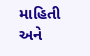માહિતી અને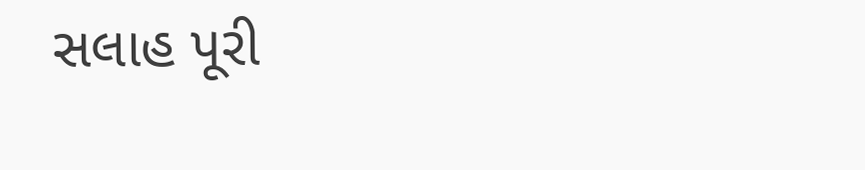સલાહ પૂરી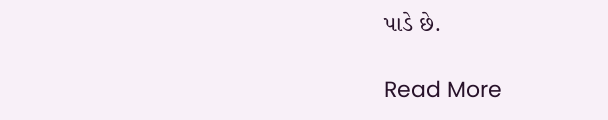પાડે છે.

Read More